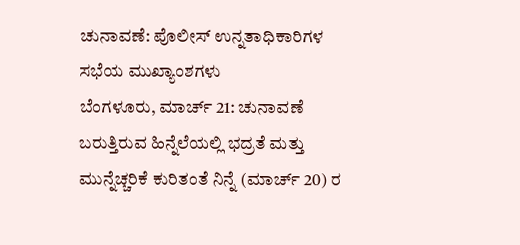ಚುನಾವಣೆ: ಪೊಲೀಸ್ ಉನ್ನತಾಧಿಕಾರಿಗಳ ಸಭೆಯ ಮುಖ್ಯಾಂಶಗಳು
ಬೆಂಗಳೂರು, ಮಾರ್ಚ್ 21: ಚುನಾವಣೆ ಬರುತ್ತಿರುವ ಹಿನ್ನೆಲೆಯಲ್ಲಿ ಭದ್ರತೆ ಮತ್ತು ಮುನ್ನೆಚ್ಚರಿಕೆ ಕುರಿತಂತೆ ನಿನ್ನೆ (ಮಾರ್ಚ್ 20) ರ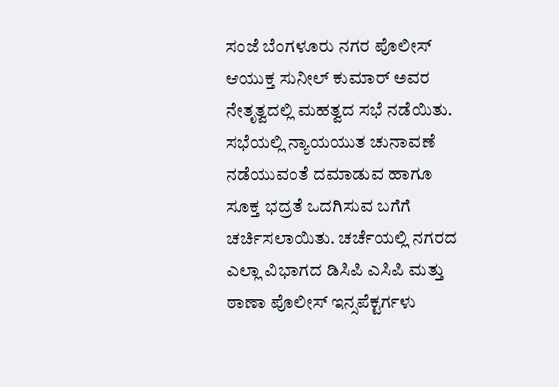ಸಂಜೆ ಬೆಂಗಳೂರು ನಗರ ಪೊಲೀಸ್ ಆಯುಕ್ತ ಸುನೀಲ್ ಕುಮಾರ್ ಅವರ ನೇತೃತ್ವದಲ್ಲಿ ಮಹತ್ವದ ಸಭೆ ನಡೆಯಿತು.
ಸಭೆಯಲ್ಲಿ ನ್ಯಾಯಯುತ ಚುನಾವಣೆ ನಡೆಯುವಂತೆ ದಮಾಡುವ ಹಾಗೂ ಸೂಕ್ತ ಭದ್ರತೆ ಒದಗಿಸುವ ಬಗೆಗೆ ಚರ್ಚಿಸಲಾಯಿತು. ಚರ್ಚೆಯಲ್ಲಿ ನಗರದ ಎಲ್ಲಾ ವಿಭಾಗದ ಡಿಸಿಪಿ ಎಸಿಪಿ ಮತ್ತು ಠಾಣಾ ಪೊಲೀಸ್ ಇನ್ಸಪೆಕ್ಟರ್ಗಳು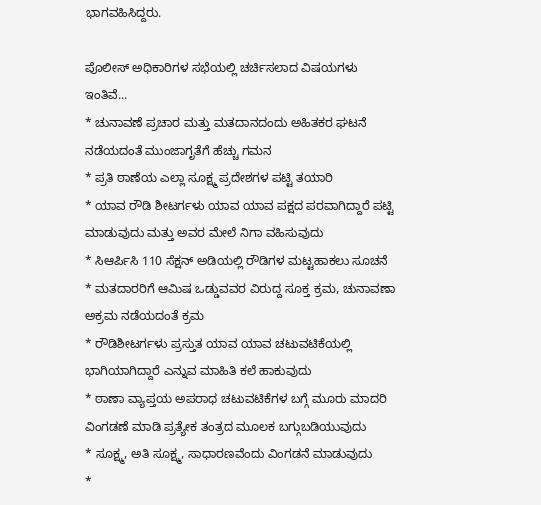ಭಾಗವಹಿಸಿದ್ದರು.

ಪೊಲೀಸ್ ಅಧಿಕಾರಿಗಳ ಸಭೆಯಲ್ಲಿ ಚರ್ಚಿಸಲಾದ ವಿಷಯಗಳು ಇಂತಿವೆ...
* ಚುನಾವಣೆ ಪ್ರಚಾರ ಮತ್ತು ಮತದಾನದಂದು ಅಹಿತಕರ ಘಟನೆ ನಡೆಯದಂತೆ ಮುಂಜಾಗೃತೆಗೆ ಹೆಚ್ಚು ಗಮನ
* ಪ್ರತಿ ಠಾಣೆಯ ಎಲ್ಲಾ ಸೂಕ್ಷ್ಮ ಪ್ರದೇಶಗಳ ಪಟ್ಟಿ ತಯಾರಿ
* ಯಾವ ರೌಡಿ ಶೀಟರ್ಗಳು ಯಾವ ಯಾವ ಪಕ್ಷದ ಪರವಾಗಿದ್ದಾರೆ ಪಟ್ಟಿ ಮಾಡುವುದು ಮತ್ತು ಅವರ ಮೇಲೆ ನಿಗಾ ವಹಿಸುವುದು
* ಸಿಆರ್ಪಿಸಿ 110 ಸೆಕ್ಷನ್ ಅಡಿಯಲ್ಲಿ ರೌಡಿಗಳ ಮಟ್ಟಹಾಕಲು ಸೂಚನೆ
* ಮತದಾರರಿಗೆ ಆಮಿಷ ಒಡ್ಡುವವರ ವಿರುದ್ದ ಸೂಕ್ತ ಕ್ರಮ, ಚುನಾವಣಾ ಅಕ್ರಮ ನಡೆಯದಂತೆ ಕ್ರಮ
* ರೌಡಿಶೀಟರ್ಗಳು ಪ್ರಸ್ತುತ ಯಾವ ಯಾವ ಚಟುವಟಿಕೆಯಲ್ಲಿ ಭಾಗಿಯಾಗಿದ್ದಾರೆ ಎನ್ನುವ ಮಾಹಿತಿ ಕಲೆ ಹಾಕುವುದು
* ಠಾಣಾ ವ್ಯಾಪ್ತಯ ಅಪರಾಧ ಚಟುವಟಿಕೆಗಳ ಬಗ್ಗೆ ಮೂರು ಮಾದರಿ ವಿಂಗಡಣೆ ಮಾಡಿ ಪ್ರತ್ಯೇಕ ತಂತ್ರದ ಮೂಲಕ ಬಗ್ಗುಬಡಿಯುವುದು
* ಸೂಕ್ಷ್ಮ, ಅತಿ ಸೂಕ್ಷ್ಮ, ಸಾಧಾರಣವೆಂದು ವಿಂಗಡನೆ ಮಾಡುವುದು
*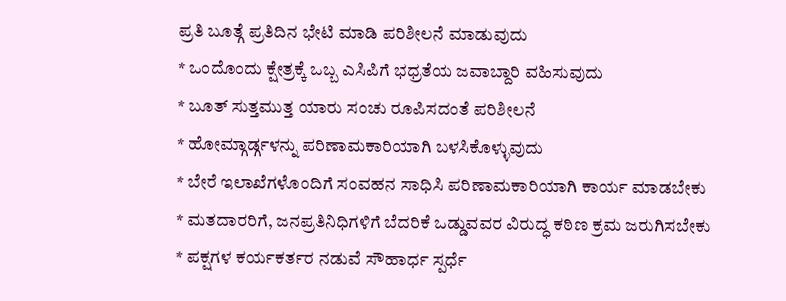ಪ್ರತಿ ಬೂತ್ಗೆ ಪ್ರತಿದಿನ ಭೇಟಿ ಮಾಡಿ ಪರಿಶೀಲನೆ ಮಾಡುವುದು
* ಒಂದೊಂದು ಕ್ಷೇತ್ರಕ್ಕೆ ಒಬ್ಬ ಎಸಿಪಿಗೆ ಭಧ್ರತೆಯ ಜವಾಬ್ದಾರಿ ವಹಿಸುವುದು
* ಬೂತ್ ಸುತ್ತಮುತ್ತ ಯಾರು ಸಂಚು ರೂಪಿಸದಂತೆ ಪರಿಶೀಲನೆ
* ಹೋಮ್ಗಾರ್ಡ್ಗಳನ್ನು ಪರಿಣಾಮಕಾರಿಯಾಗಿ ಬಳಸಿಕೊಳ್ಳುವುದು
* ಬೇರೆ ಇಲಾಖೆಗಳೊಂದಿಗೆ ಸಂವಹನ ಸಾಧಿಸಿ ಪರಿಣಾಮಕಾರಿಯಾಗಿ ಕಾರ್ಯ ಮಾಡಬೇಕು
* ಮತದಾರರಿಗೆ, ಜನಪ್ರತಿನಿಧಿಗಳಿಗೆ ಬೆದರಿಕೆ ಒಡ್ಡುವವರ ವಿರುದ್ಧ ಕಠಿಣ ಕ್ರಮ ಜರುಗಿಸಬೇಕು
* ಪಕ್ಷಗಳ ಕರ್ಯಕರ್ತರ ನಡುವೆ ಸೌಹಾರ್ಧ ಸ್ಪರ್ಧೆ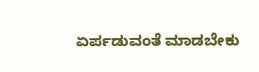ಏರ್ಪಡುವಂತೆ ಮಾಡಬೇಕು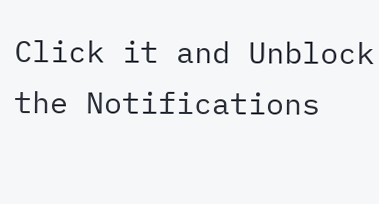Click it and Unblock the Notifications